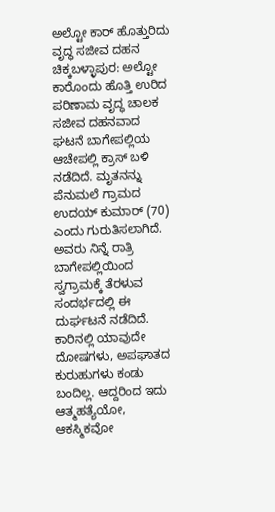ಅಲ್ಟೋ ಕಾರ್ ಹೊತ್ತುರಿದು ವೃದ್ಧ ಸಜೀವ ದಹನ
ಚಿಕ್ಕಬಳ್ಳಾಪುರ: ಅಲ್ಟೋ ಕಾರೊಂದು ಹೊತ್ತಿ ಉರಿದ ಪರಿಣಾಮ ವೃದ್ಧ ಚಾಲಕ ಸಜೀವ ದಹನವಾದ ಘಟನೆ ಬಾಗೇಪಲ್ಲಿಯ ಆಚೇಪಲ್ಲಿ ಕ್ರಾಸ್ ಬಳಿ ನಡೆದಿದೆ. ಮೃತನನ್ನು ಪೆನುಮಲೆ ಗ್ರಾಮದ ಉದಯ್ ಕುಮಾರ್ (70) ಎಂದು ಗುರುತಿಸಲಾಗಿದೆ. ಅವರು ನಿನ್ನೆ ರಾತ್ರಿ ಬಾಗೇಪಲ್ಲಿಯಿಂದ ಸ್ವಗ್ರಾಮಕ್ಕೆ ತೆರಳುವ ಸಂದರ್ಭದಲ್ಲಿ ಈ ದುರ್ಘಟನೆ ನಡೆದಿದೆ. ಕಾರಿನಲ್ಲಿ ಯಾವುದೇ ದೋಷಗಳು, ಅಪಘಾತದ ಕುರುಹುಗಳು ಕಂಡು ಬಂದಿಲ್ಲ. ಆದ್ದರಿಂದ ಇದು ಆತ್ಮಹತ್ಯೆಯೋ, ಆಕಸ್ಮಿಕವೋ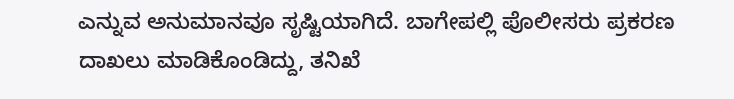ಎನ್ನುವ ಅನುಮಾನವೂ ಸೃಷ್ಟಿಯಾಗಿದೆ. ಬಾಗೇಪಲ್ಲಿ ಪೊಲೀಸರು ಪ್ರಕರಣ ದಾಖಲು ಮಾಡಿಕೊಂಡಿದ್ದು, ತನಿಖೆ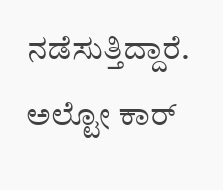ನಡೆಸುತ್ತಿದ್ದಾರೆ.
ಅಲ್ಟೋ ಕಾರ್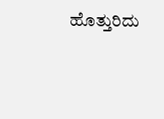ಹೊತ್ತುರಿದು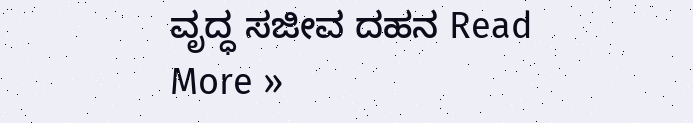ವೃದ್ಧ ಸಜೀವ ದಹನ Read More »